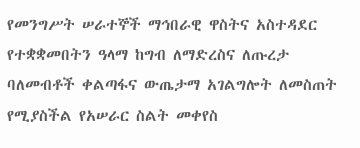የመንግሥት ሠራተኞች ማኅበራዊ ዋስትና አስተዳደር የተቋቋመበትን ዓላማ ከግብ ለማድረስና ለጡረታ ባለመብቶች ቀልጣፋና ውጤታማ አገልግሎት ለመስጠት የሚያስችል የአሠራር ስልት መቀየስ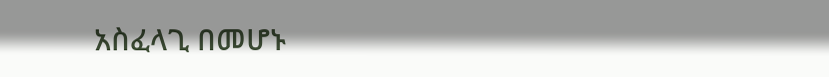አስፈላጊ በመሆኑ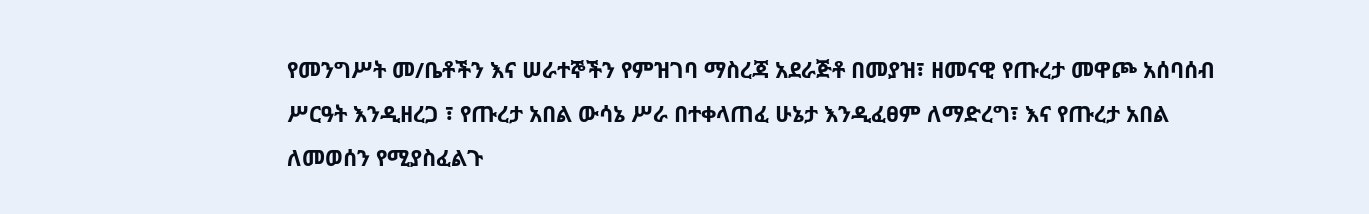የመንግሥት መ/ቤቶችን እና ሠራተኞችን የምዝገባ ማስረጃ አደራጅቶ በመያዝ፣ ዘመናዊ የጡረታ መዋጮ አሰባሰብ ሥርዓት እንዲዘረጋ ፣ የጡረታ አበል ውሳኔ ሥራ በተቀላጠፈ ሁኔታ እንዲፈፀም ለማድረግ፣ እና የጡረታ አበል ለመወሰን የሚያስፈልጉ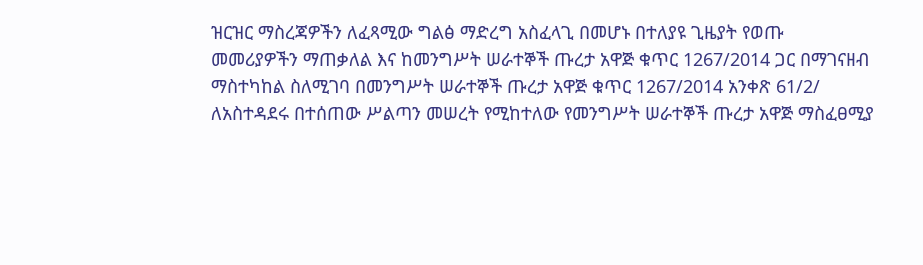ዝርዝር ማስረጃዎችን ለፈጻሚው ግልፅ ማድረግ አስፈላጊ በመሆኑ በተለያዩ ጊዜያት የወጡ መመሪያዎችን ማጠቃለል እና ከመንግሥት ሠራተኞች ጡረታ አዋጅ ቁጥር 1267/2014 ጋር በማገናዘብ ማስተካከል ስለሚገባ በመንግሥት ሠራተኞች ጡረታ አዋጅ ቁጥር 1267/2014 አንቀጽ 61/2/ ለአስተዳደሩ በተሰጠው ሥልጣን መሠረት የሚከተለው የመንግሥት ሠራተኞች ጡረታ አዋጅ ማስፈፀሚያ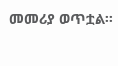መመሪያ ወጥቷል፡፡